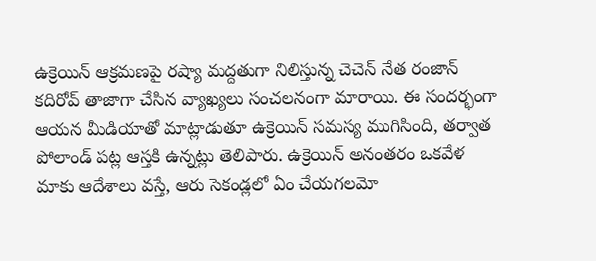ఉక్రెయిన్ ఆక్రమణపై రష్యా మద్దతుగా నిలిస్తున్న చెచెన్ నేత రంజాన్ కదిరోవ్ తాజాగా చేసిన వ్యాఖ్యలు సంచలనంగా మారాయి. ఈ సందర్భంగా ఆయన మీడియాతో మాట్లాడుతూ ఉక్రెయిన్ సమస్య ముగిసింది, తర్వాత పోలాండ్ పట్ల ఆస్తకి ఉన్నట్లు తెలిపారు. ఉక్రెయిన్ అనంతరం ఒకవేళ మాకు ఆదేశాలు వస్తే, ఆరు సెకండ్లలో ఏం చేయగలమో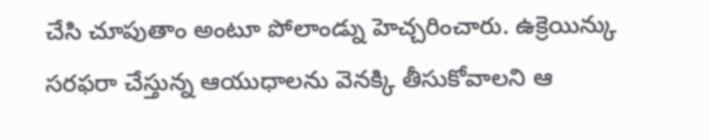చేసి చూపుతాం అంటూ పోలాండ్ను హెచ్చరించారు. ఉక్రెయిన్కు సరఫరా చేస్తున్న ఆయుధాలను వెనక్కి తీసుకోవాలని ఆ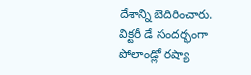దేశాన్ని బెదిరించారు. విక్టరీ డే సందర్భంగా పోలాండ్లో రష్యా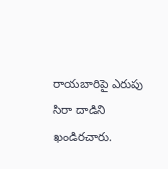రాయబారిపై ఎరుపు సిరా దాడిని ఖండిరచారు.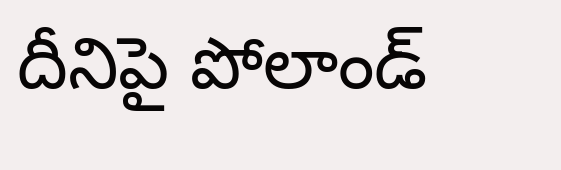దీనిపై పోలాండ్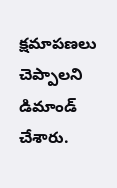క్షమాపణలు చెప్పాలని డిమాండ్ చేశారు.